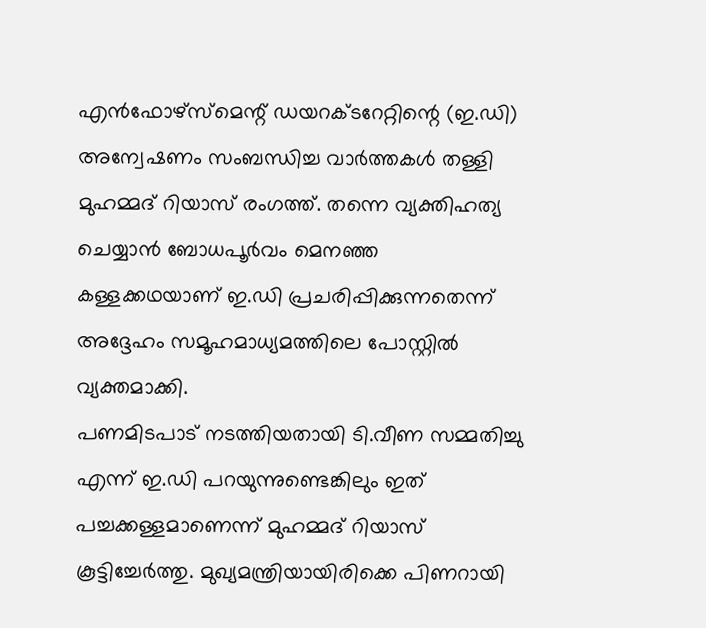എൻഫോഴ്സ്മെന്റ് ഡയറക്ടറേറ്റിന്റെ (ഇ.ഡി) അന്വേഷണം സംബന്ധിച്ച വാർത്തകൾ തള്ളി മുഹമ്മദ് റിയാസ് രംഗത്ത്. തന്നെ വ്യക്തിഹത്യ ചെയ്യാൻ ബോധപൂർവം മെനഞ്ഞ കള്ളക്കഥയാണ് ഇ.ഡി പ്രചരിപ്പിക്കുന്നതെന്ന് അദ്ദേഹം സമൂഹമാധ്യമത്തിലെ പോസ്റ്റിൽ വ്യക്തമാക്കി.
പണമിടപാട് നടത്തിയതായി ടി.വീണ സമ്മതിച്ചു എന്ന് ഇ.ഡി പറയുന്നുണ്ടെങ്കിലും ഇത് പച്ചക്കള്ളമാണെന്ന് മുഹമ്മദ് റിയാസ് കൂട്ടിച്ചേർത്തു. മുഖ്യമന്ത്രിയായിരിക്കെ പിണറായി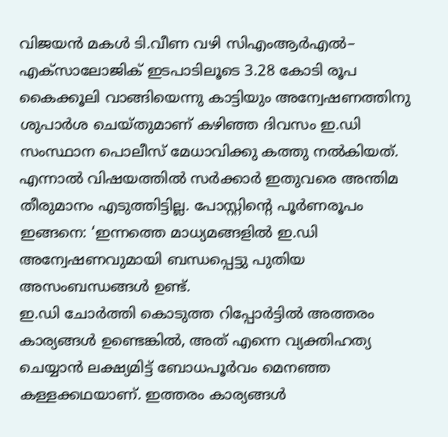വിജയൻ മകൾ ടി.വീണ വഴി സിഎംആർഎൽ– എക്സാലോജിക് ഇടപാടിലൂടെ 3.28 കോടി രൂപ കൈക്കൂലി വാങ്ങിയെന്നു കാട്ടിയും അന്വേഷണത്തിനു ശുപാർശ ചെയ്തുമാണ് കഴിഞ്ഞ ദിവസം ഇ.ഡി സംസ്ഥാന പൊലീസ് മേധാവിക്കു കത്തു നൽകിയത്.
എന്നാൽ വിഷയത്തിൽ സർക്കാർ ഇതുവരെ അന്തിമ തീരുമാനം എടുത്തിട്ടില്ല. പോസ്റ്റിന്റെ പൂർണരൂപം ഇങ്ങനെ: ‘ഇന്നത്തെ മാധ്യമങ്ങളിൽ ഇ.ഡി അന്വേഷണവുമായി ബന്ധപ്പെട്ടു പുതിയ അസംബന്ധങ്ങൾ ഉണ്ട്.
ഇ.ഡി ചോർത്തി കൊടുത്ത റിപ്പോർട്ടിൽ അത്തരം കാര്യങ്ങൾ ഉണ്ടെങ്കിൽ, അത് എന്നെ വ്യക്തിഹത്യ ചെയ്യാൻ ലക്ഷ്യമിട്ട് ബോധപൂർവം മെനഞ്ഞ കള്ളക്കഥയാണ്. ഇത്തരം കാര്യങ്ങൾ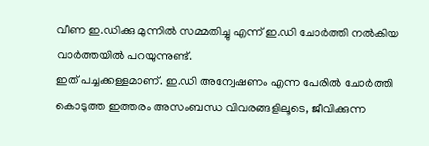വീണ ഇ.ഡിക്കു മുന്നിൽ സമ്മതിച്ചു എന്ന് ഇ.ഡി ചോർത്തി നൽകിയ വാർത്തയിൽ പറയുന്നുണ്ട്.
ഇത് പച്ചക്കള്ളമാണ്. ഇ.ഡി അന്വേഷണം എന്ന പേരിൽ ചോർത്തി കൊടുത്ത ഇത്തരം അസംബന്ധ വിവരങ്ങളിലൂടെ, ജീവിക്കുന്ന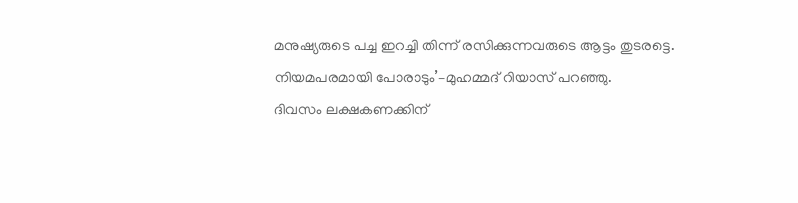മനുഷ്യരുടെ പച്ച ഇറച്ചി തിന്ന് രസിക്കുന്നവരുടെ ആട്ടം തുടരട്ടെ.
നിയമപരമായി പോരാടും’–മുഹമ്മദ് റിയാസ് പറഞ്ഞു.
ദിവസം ലക്ഷകണക്കിന്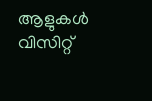ആളുകൾ വിസിറ്റ്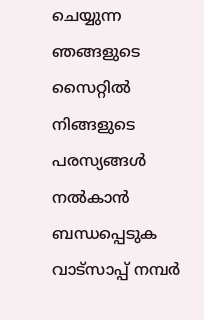ചെയ്യുന്ന ഞങ്ങളുടെ സൈറ്റിൽ നിങ്ങളുടെ പരസ്യങ്ങൾ നൽകാൻ ബന്ധപ്പെടുക വാട്സാപ്പ് നമ്പർ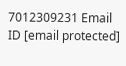7012309231 Email ID [email protected]